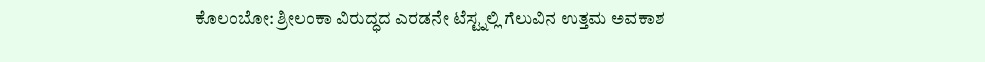ಕೊಲಂಬೋ: ಶ್ರೀಲಂಕಾ ವಿರುದ್ಧದ ಎರಡನೇ ಟೆಸ್ಟ್ನಲ್ಲಿ ಗೆಲುವಿನ ಉತ್ತಮ ಅವಕಾಶ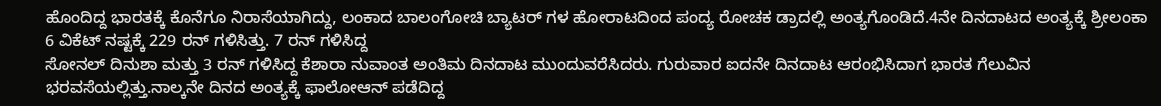ಹೊಂದಿದ್ದ ಭಾರತಕ್ಕೆ ಕೊನೆಗೂ ನಿರಾಸೆಯಾಗಿದ್ದು, ಲಂಕಾದ ಬಾಲಂಗೋಚಿ ಬ್ಯಾಟರ್ ಗಳ ಹೋರಾಟದಿಂದ ಪಂದ್ಯ ರೋಚಕ ಡ್ರಾದಲ್ಲಿ ಅಂತ್ಯಗೊಂಡಿದೆ.4ನೇ ದಿನದಾಟದ ಅಂತ್ಯಕ್ಕೆ ಶ್ರೀಲಂಕಾ 6 ವಿಕೆಟ್ ನಷ್ಟಕ್ಕೆ 229 ರನ್ ಗಳಿಸಿತ್ತು. 7 ರನ್ ಗಳಿಸಿದ್ದ
ಸೋನಲ್ ದಿನುಶಾ ಮತ್ತು 3 ರನ್ ಗಳಿಸಿದ್ದ ಕೆಶಾರಾ ನುವಾಂತ ಅಂತಿಮ ದಿನದಾಟ ಮುಂದುವರೆಸಿದರು. ಗುರುವಾರ ಐದನೇ ದಿನದಾಟ ಆರಂಭಿಸಿದಾಗ ಭಾರತ ಗೆಲುವಿನ ಭರವಸೆಯಲ್ಲಿತ್ತು.ನಾಲ್ಕನೇ ದಿನದ ಅಂತ್ಯಕ್ಕೆ ಫಾಲೋಆನ್ ಪಡೆದಿದ್ದ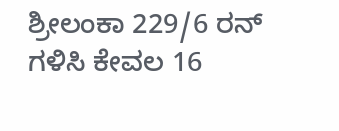ಶ್ರೀಲಂಕಾ 229/6 ರನ್ ಗಳಿಸಿ ಕೇವಲ 16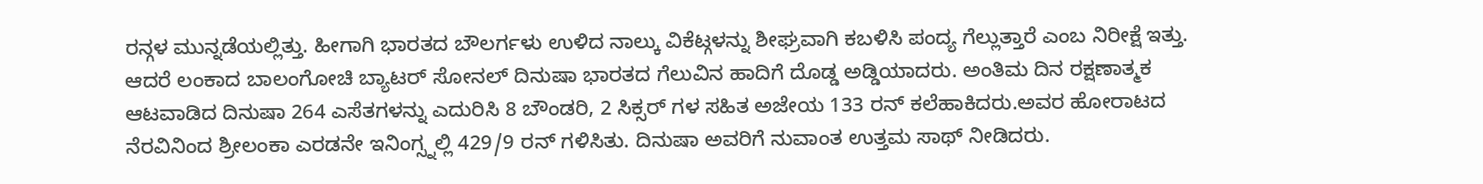ರನ್ಗಳ ಮುನ್ನಡೆಯಲ್ಲಿತ್ತು. ಹೀಗಾಗಿ ಭಾರತದ ಬೌಲರ್ಗಳು ಉಳಿದ ನಾಲ್ಕು ವಿಕೆಟ್ಗಳನ್ನು ಶೀಘ್ರವಾಗಿ ಕಬಳಿಸಿ ಪಂದ್ಯ ಗೆಲ್ಲುತ್ತಾರೆ ಎಂಬ ನಿರೀಕ್ಷೆ ಇತ್ತು.
ಆದರೆ ಲಂಕಾದ ಬಾಲಂಗೋಚಿ ಬ್ಯಾಟರ್ ಸೋನಲ್ ದಿನುಷಾ ಭಾರತದ ಗೆಲುವಿನ ಹಾದಿಗೆ ದೊಡ್ಡ ಅಡ್ಡಿಯಾದರು. ಅಂತಿಮ ದಿನ ರಕ್ಷಣಾತ್ಮಕ ಆಟವಾಡಿದ ದಿನುಷಾ 264 ಎಸೆತಗಳನ್ನು ಎದುರಿಸಿ 8 ಬೌಂಡರಿ, 2 ಸಿಕ್ಸರ್ ಗಳ ಸಹಿತ ಅಜೇಯ 133 ರನ್ ಕಲೆಹಾಕಿದರು.ಅವರ ಹೋರಾಟದ ನೆರವಿನಿಂದ ಶ್ರೀಲಂಕಾ ಎರಡನೇ ಇನಿಂಗ್ಸ್ನಲ್ಲಿ 429/9 ರನ್ ಗಳಿಸಿತು. ದಿನುಷಾ ಅವರಿಗೆ ನುವಾಂತ ಉತ್ತಮ ಸಾಥ್ ನೀಡಿದರು.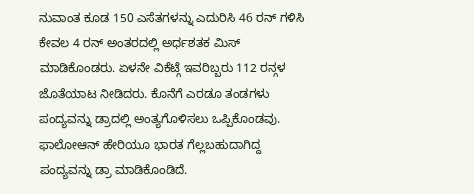ನುವಾಂತ ಕೂಡ 150 ಎಸೆತಗಳನ್ನು ಎದುರಿಸಿ 46 ರನ್ ಗಳಿಸಿ ಕೇವಲ 4 ರನ್ ಅಂತರದಲ್ಲಿ ಅರ್ಧಶತಕ ಮಿಸ್ ಮಾಡಿಕೊಂಡರು. ಏಳನೇ ವಿಕೆಟ್ಗೆ ಇವರಿಬ್ಬರು 112 ರನ್ಗಳ ಜೊತೆಯಾಟ ನೀಡಿದರು. ಕೊನೆಗೆ ಎರಡೂ ತಂಡಗಳು ಪಂದ್ಯವನ್ನು ಡ್ರಾದಲ್ಲಿ ಅಂತ್ಯಗೊಳಿಸಲು ಒಪ್ಪಿಕೊಂಡವು. ಫಾಲೋಆನ್ ಹೇರಿಯೂ ಭಾರತ ಗೆಲ್ಲಬಹುದಾಗಿದ್ದ ಪಂದ್ಯವನ್ನು ಡ್ರಾ ಮಾಡಿಕೊಂಡಿದೆ.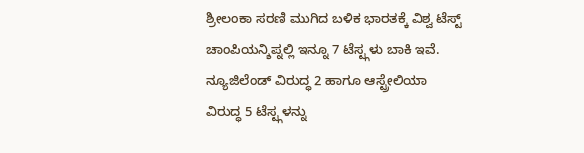ಶ್ರೀಲಂಕಾ ಸರಣಿ ಮುಗಿದ ಬಳಿಕ ಭಾರತಕ್ಕೆ ವಿಶ್ವ ಟೆಸ್ಟ್ ಚಾಂಪಿಯನ್ಶಿಪ್ನಲ್ಲಿ ಇನ್ನೂ 7 ಟೆಸ್ಟ್ಗಳು ಬಾಕಿ ಇವೆ. ನ್ಯೂಜಿಲೆಂಡ್ ವಿರುದ್ಧ 2 ಹಾಗೂ ಆಸ್ಟ್ರೇಲಿಯಾ ವಿರುದ್ಧ 5 ಟೆಸ್ಟ್ಗಳನ್ನು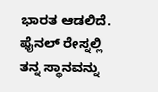ಭಾರತ ಆಡಲಿದೆ. ಫೈನಲ್ ರೇಸ್ನಲ್ಲಿ ತನ್ನ ಸ್ಥಾನವನ್ನು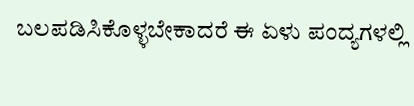ಬಲಪಡಿಸಿಕೊಳ್ಳಬೇಕಾದರೆ ಈ ಏಳು ಪಂದ್ಯಗಳಲ್ಲಿ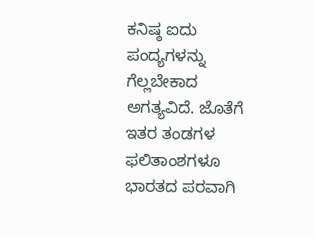ಕನಿಷ್ಠ ಐದು ಪಂದ್ಯಗಳನ್ನು ಗೆಲ್ಲಬೇಕಾದ ಅಗತ್ಯವಿದೆ. ಜೊತೆಗೆ ಇತರ ತಂಡಗಳ ಫಲಿತಾಂಶಗಳೂ ಭಾರತದ ಪರವಾಗಿ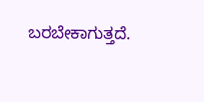ಬರಬೇಕಾಗುತ್ತದೆ.